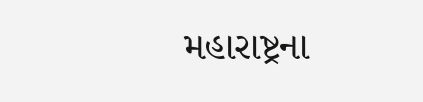મહારાષ્ટ્રના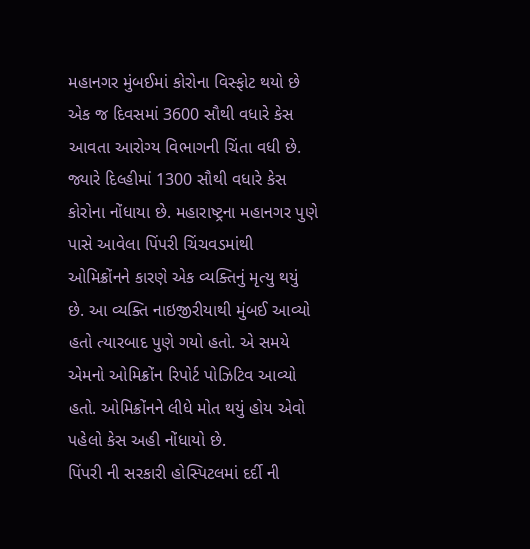મહાનગર મુંબઈમાં કોરોના વિસ્ફોટ થયો છે એક જ દિવસમાં 3600 સૌથી વધારે કેસ આવતા આરોગ્ય વિભાગની ચિંતા વધી છે. જ્યારે દિલ્હીમાં 1300 સૌથી વધારે કેસ કોરોના નોંધાયા છે. મહારાષ્ટ્રના મહાનગર પુણે પાસે આવેલા પિંપરી ચિંચવડમાંથી ઓમિક્રોંનને કારણે એક વ્યક્તિનું મૃત્યુ થયું છે. આ વ્યક્તિ નાઇજીરીયાથી મુંબઈ આવ્યો હતો ત્યારબાદ પુણે ગયો હતો. એ સમયે એમનો ઓમિક્રોંન રિપોર્ટ પોઝિટિવ આવ્યો હતો. ઓમિક્રોંનને લીધે મોત થયું હોય એવો પહેલો કેસ અહી નોંધાયો છે.
પિંપરી ની સરકારી હોસ્પિટલમાં દર્દી ની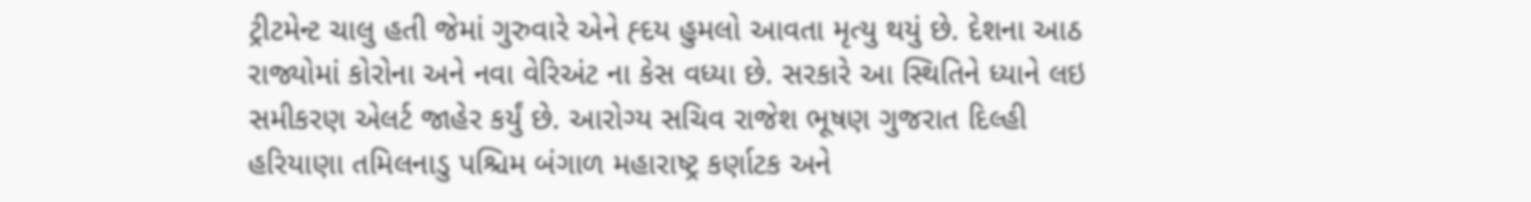ટ્રીટમેન્ટ ચાલુ હતી જેમાં ગુરુવારે એને હ્દય હુમલો આવતા મૃત્યુ થયું છે. દેશના આઠ રાજ્યોમાં કોરોના અને નવા વેરિઅંટ ના કેસ વધ્યા છે. સરકારે આ સ્થિતિને ધ્યાને લઇ સમીકરણ એલર્ટ જાહેર કર્યું છે. આરોગ્ય સચિવ રાજેશ ભૂષણ ગુજરાત દિલ્હી હરિયાણા તમિલનાડુ પશ્ચિમ બંગાળ મહારાષ્ટ્ર કર્ણાટક અને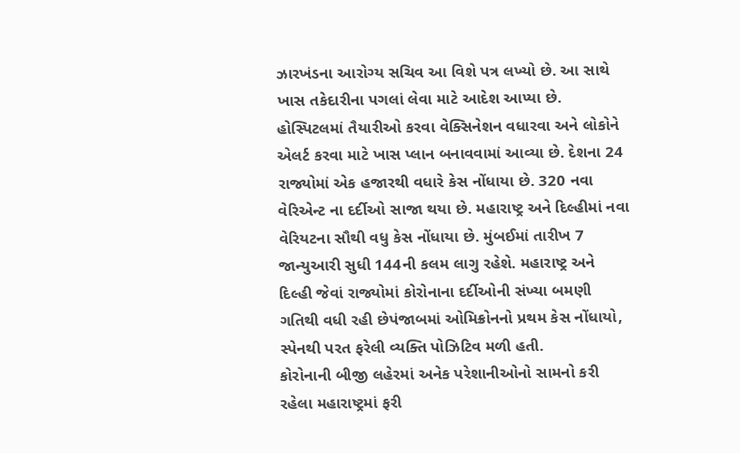ઝારખંડના આરોગ્ય સચિવ આ વિશે પત્ર લખ્યો છે. આ સાથે ખાસ તકેદારીના પગલાં લેવા માટે આદેશ આપ્યા છે. હોસ્પિટલમાં તૈયારીઓ કરવા વેક્સિનેશન વધારવા અને લોકોને એલર્ટ કરવા માટે ખાસ પ્લાન બનાવવામાં આવ્યા છે. દેશના 24 રાજ્યોમાં એક હજારથી વધારે કેસ નોંધાયા છે. 320 નવા વેરિએન્ટ ના દર્દીઓ સાજા થયા છે. મહારાષ્ટ્ર અને દિલ્હીમાં નવા વેરિયટના સૌથી વધુ કેસ નોંધાયા છે. મુંબઈમાં તારીખ 7 જાન્યુઆરી સુધી 144ની કલમ લાગુ રહેશે. મહારાષ્ટ્ર અને દિલ્હી જેવાં રાજ્યોમાં કોરોનાના દર્દીઓની સંખ્યા બમણી ગતિથી વધી રહી છેપંજાબમાં ઓમિક્રોનનો પ્રથમ કેસ નોંધાયો, સ્પેનથી પરત ફરેલી વ્યક્તિ પોઝિટિવ મળી હતી.
કોરોનાની બીજી લહેરમાં અનેક પરેશાનીઓનો સામનો કરી રહેલા મહારાષ્ટ્રમાં ફરી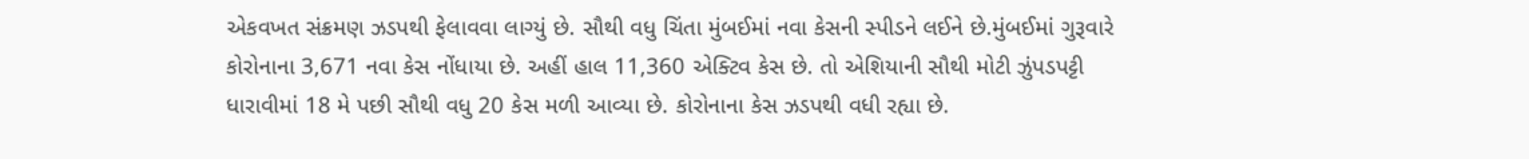એકવખત સંક્રમણ ઝડપથી ફેલાવવા લાગ્યું છે. સૌથી વધુ ચિંતા મુંબઈમાં નવા કેસની સ્પીડને લઈને છે.મુંબઈમાં ગુરૂવારે કોરોનાના 3,671 નવા કેસ નોંધાયા છે. અહીં હાલ 11,360 એક્ટિવ કેસ છે. તો એશિયાની સૌથી મોટી ઝુંપડપટ્ટી ધારાવીમાં 18 મે પછી સૌથી વધુ 20 કેસ મળી આવ્યા છે. કોરોનાના કેસ ઝડપથી વધી રહ્યા છે.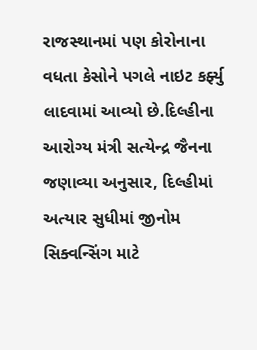રાજસ્થાનમાં પણ કોરોનાના વધતા કેસોને પગલે નાઇટ કર્ફ્યુ લાદવામાં આવ્યો છે.દિલ્હીના આરોગ્ય મંત્રી સત્યેન્દ્ર જૈનના જણાવ્યા અનુસાર, દિલ્હીમાં અત્યાર સુધીમાં જીનોમ સિક્વન્સિંગ માટે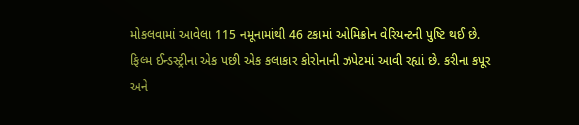મોકલવામાં આવેલા 115 નમૂનામાંથી 46 ટકામાં ઓમિક્રોન વેરિયન્ટની પુષ્ટિ થઈ છે.
ફિલ્મ ઈન્ડસ્ટ્રીના એક પછી એક કલાકાર કોરોનાની ઝપેટમાં આવી રહ્યાં છે. કરીના કપૂર અને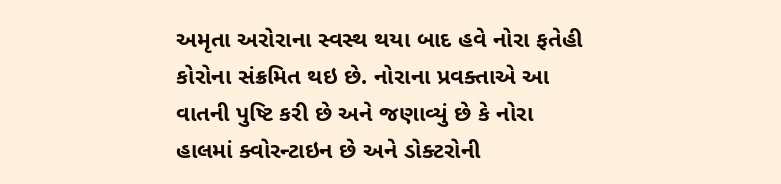અમૃતા અરોરાના સ્વસ્થ થયા બાદ હવે નોરા ફતેહી કોરોના સંક્રમિત થઇ છે. નોરાના પ્રવક્તાએ આ વાતની પુષ્ટિ કરી છે અને જણાવ્યું છે કે નોરા હાલમાં ક્વોરન્ટાઇન છે અને ડોક્ટરોની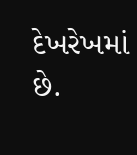દેખરેખમાં છે.